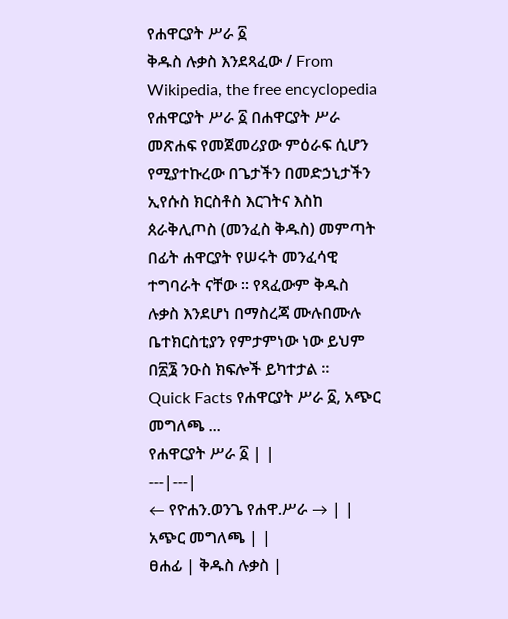የሐዋርያት ሥራ ፩
ቅዱስ ሉቃስ እንደጻፈው / From Wikipedia, the free encyclopedia
የሐዋርያት ሥራ ፩ በሐዋርያት ሥራ መጽሐፍ የመጀመሪያው ምዕራፍ ሲሆን የሚያተኩረው በጌታችን በመድኃኒታችን ኢየሱስ ክርስቶስ እርገትና እስከ ጰራቅሊጦስ (መንፈስ ቅዱስ) መምጣት በፊት ሐዋርያት የሠሩት መንፈሳዊ ተግባራት ናቸው ። የጻፈውም ቅዱስ ሉቃስ እንደሆነ በማስረጃ ሙሉበሙሉ ቤተክርስቲያን የምታምነው ነው ይህም በ፳፮ ንዑስ ክፍሎች ይካተታል ።
Quick Facts የሐዋርያት ሥራ ፩, አጭር መግለጫ ...
የሐዋርያት ሥራ ፩ | |
---|---|
← የዮሐን.ወንጌ የሐዋ.ሥራ → | |
አጭር መግለጫ | |
ፀሐፊ | ቅዱስ ሉቃስ |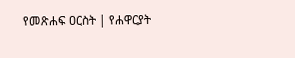የመጽሐፍ ዐርስት | የሐዋርያት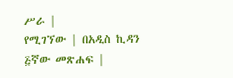ሥራ |
የሚገኘው | በአዲስ ኪዳን ፭ኛው መጽሐፍ |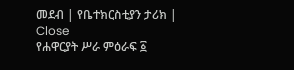መደብ | የቤተክርስቲያን ታሪክ |
Close
የሐዋርያት ሥራ ምዕራፍ ፩